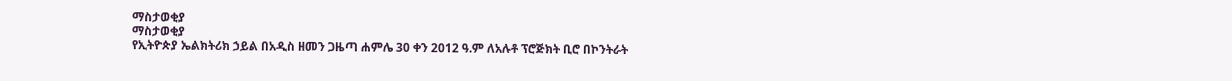ማስታወቂያ
ማስታወቂያ
የኢትዮጵያ ኤልክትሪክ ኃይል በአዲስ ዘመን ጋዜጣ ሐምሌ 30 ቀን 2012 ዓ.ም ለአሉቶ ፕሮጅክት ቢሮ በኮንትራት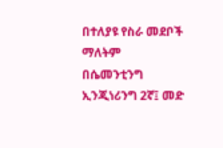በተለያዩ የስራ መደቦች ማለትም በሴመንቲንግ ኢንጂነሪንግ 2ኛ፤ መድ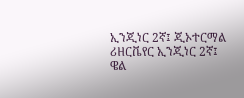ኢንጂነር 2ኛ፤ ጂኦተርማል ሪዘርቬየር ኢንጂነር 2ኛ፤ ዌል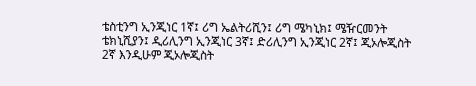ቴስቲንግ ኢንጂነር 1ኛ፤ ሪግ ኤልትሪሺን፤ ሪግ ሜካኒክ፤ ሜዥርመንት ቴክኒሺያን፤ ዲሪሊንግ ኢንጂነር 3ኛ፤ ድሪሊንግ ኢንጂነር 2ኛ፤ ጂኦሎጂስት 2ኛ እንዲሁም ጂኦሎጂስት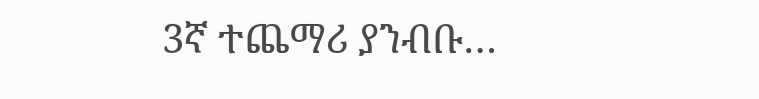3ኛ ተጨማሪ ያንብቡ…